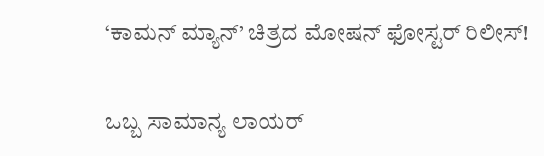‘ಕಾಮನ್ ಮ್ಯಾನ್’ ಚಿತ್ರದ ಮೋಷನ್ ಫೋಸ್ಟರ್ ರಿಲೀಸ್!

ಒಬ್ಬ ಸಾಮಾನ್ಯ ಲಾಯರ್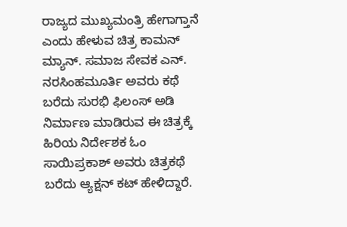ರಾಜ್ಯದ ಮುಖ್ಯಮಂತ್ರಿ ಹೇಗಾಗ್ತಾನೆ ಎಂದು ಹೇಳುವ ಚಿತ್ರ ಕಾಮನ್ ಮ್ಯಾನ್. ಸಮಾಜ ಸೇವಕ ಎನ್. ನರಸಿಂಹಮೂರ್ತಿ ಅವರು ಕಥೆ ಬರೆದು ಸುರಭಿ ಫಿಲಂಸ್ ಅಡಿ‌ ನಿರ್ಮಾಣ ಮಾಡಿರುವ ಈ ಚಿತ್ರಕ್ಕೆ ಹಿರಿಯ ನಿರ್ದೇಶಕ ಓಂ ಸಾಯಿಪ್ರಕಾಶ್ ಅವರು ಚಿತ್ರಕಥೆ ಬರೆದು ಆ್ಯಕ್ಷನ್ ಕಟ್ ಹೇಳಿದ್ದಾರೆ.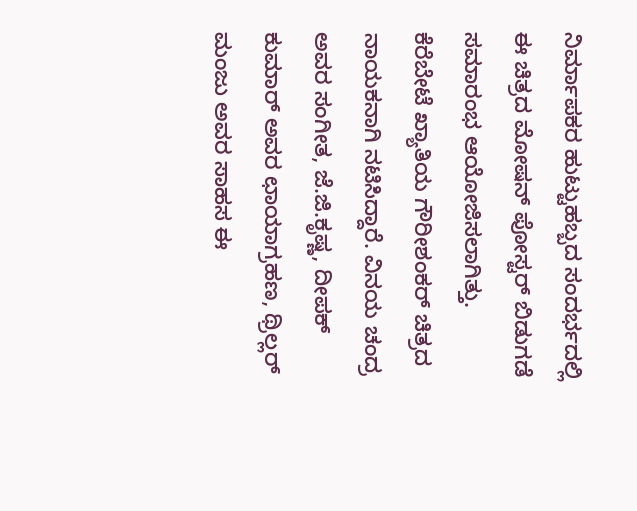ನಿರ್ಮಾಪಕರ ಹುಟ್ಟುಹಬ್ಬದ ಸಂದರ್ಭದಲ್ಲಿ ಈ ಚಿತ್ರದ ಮೋಷನ್ ಪೋಸ್ಟರ್ ಬಿಡುಗಡೆ ಸಮಾರಂಭ ಆಯೋಜಿಸಲಾಗಿತ್ತು. ಕೆರೆಬೇಟೆ ಖ್ಯಾತಿಯ ಗೌರೀಶಂಕರ್ ಚಿತ್ರದ ನಾಯಕನಾಗಿ ನಟಿಸಿದ್ದಾರೆ. ವಿನಯ ಚಂದ್ರ ಅವರ ಸಂಗೀತ, ಜೆ‌.ಜಿ.ಕೃಷ್ಣ, ದೀಪಕ್ ಕುಮಾರ್ ಅವರ ಛಾಯಾಗ್ರಹಣ, ಥ್ರಿಲ್ಲರ್ ಮಂಜು ಅವರ ಸಾಹಸ ಈ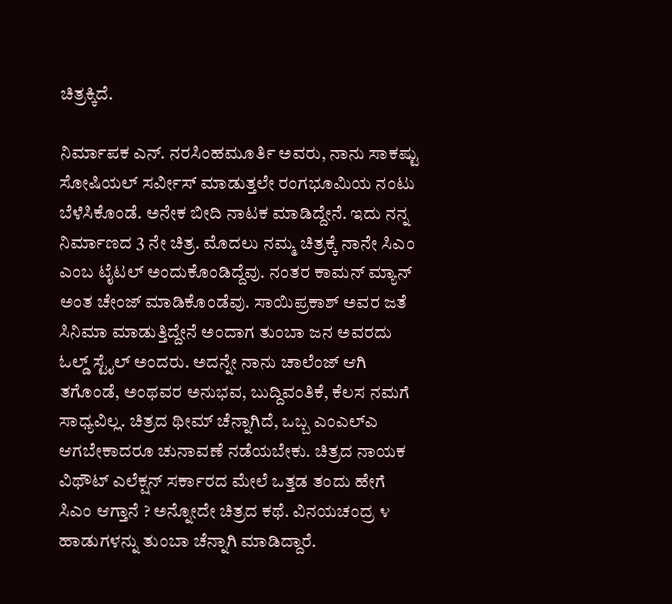ಚಿತ್ರಕ್ಕಿದೆ.

ನಿರ್ಮಾಪಕ ಎನ್. ನರಸಿಂಹಮೂರ್ತಿ ಅವರು, ನಾನು ಸಾಕಷ್ಟು ಸೋಷಿಯಲ್ ಸರ್ವೀಸ್ ಮಾಡುತ್ತಲೇ ರಂಗಭೂಮಿಯ ನಂಟು ಬೆಳೆಸಿಕೊಂಡೆ. ಅನೇಕ ಬೀದಿ ನಾಟಕ ಮಾಡಿದ್ದೇನೆ. ಇದು ನನ್ನ ನಿರ್ಮಾಣದ 3 ನೇ ಚಿತ್ರ. ಮೊದಲು ನಮ್ಮ ಚಿತ್ರಕ್ಕೆ ನಾನೇ ಸಿಎಂ ಎಂಬ ಟೈಟಲ್ ಅಂದುಕೊಂಡಿದ್ದೆವು. ನಂತರ ಕಾಮನ್ ಮ್ಯಾನ್ ಅಂತ ಚೇಂಜ್ ಮಾಡಿಕೊಂಡೆವು. ಸಾಯಿಪ್ರಕಾಶ್ ಅವರ ಜತೆ ಸಿನಿಮಾ ಮಾಡುತ್ತಿದ್ದೇನೆ ಅಂದಾಗ ತುಂಬಾ ಜನ ಅವರದು ಓಲ್ಡ್ ಸ್ಟೈಲ್ ಅಂದರು. ಅದನ್ನೇ ನಾನು ಚಾಲೆಂಜ್ ಆಗಿ ತಗೊಂಡೆ, ಅಂಥವರ ಅನುಭವ, ಬುದ್ದಿವಂತಿಕೆ, ಕೆಲಸ ನಮಗೆ ಸಾಧ್ಯವಿಲ್ಲ. ಚಿತ್ರದ ಥೀಮ್ ಚೆನ್ನಾಗಿದೆ, ಒಬ್ಬ ಎಂಎಲ್ಎ ಆಗಬೇಕಾದರೂ ಚುನಾವಣೆ ನಡೆಯಬೇಕು. ಚಿತ್ರದ ನಾಯಕ ವಿಥೌಟ್ ಎಲೆಕ್ಷನ್ ಸರ್ಕಾರದ ಮೇಲೆ ಒತ್ತಡ ತಂದು ಹೇಗೆ ಸಿಎಂ ಆಗ್ತಾನೆ ? ಅನ್ನೋದೇ ಚಿತ್ರದ ಕಥೆ. ವಿನಯಚಂದ್ರ ೪ ಹಾಡುಗಳನ್ನು ತುಂಬಾ ಚೆನ್ನಾಗಿ ಮಾಡಿದ್ದಾರೆ.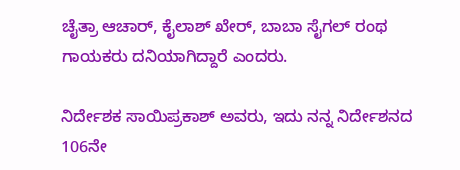ಚೈತ್ರಾ ಆಚಾರ್, ಕೈಲಾಶ್ ಖೇರ್, ಬಾಬಾ ಸೈಗಲ್ ರಂಥ ಗಾಯಕರು ದನಿಯಾಗಿದ್ದಾರೆ ಎಂದರು.

ನಿರ್ದೇಶಕ ಸಾಯಿಪ್ರಕಾಶ್ ಅವರು, ಇದು ನನ್ನ ನಿರ್ದೇಶನದ 106ನೇ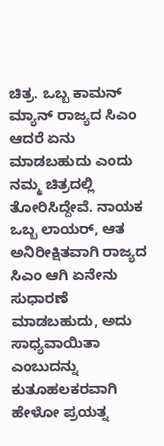ಚಿತ್ರ. ಒಬ್ಬ ಕಾಮನ್ ಮ್ಯಾನ್ ರಾಜ್ಯದ ಸಿಎಂ ಆದರೆ ಏನು ಮಾಡಬಹುದು ಎಂದು ನಮ್ಮ ಚಿತ್ರದಲ್ಲಿ ತೋರಿಸಿದ್ದೇವೆ. ನಾಯಕ ಒಬ್ಬ ಲಾಯರ್, ಆತ ಅನಿರೀಕ್ಷಿತವಾಗಿ ರಾಜ್ಯದ ಸಿಎಂ ಆಗಿ ಏನೇನು ಸುಧಾರಣೆ ಮಾಡಬಹುದು, ಅದು ಸಾಧ್ಯವಾಯಿತಾ ಎಂಬುದನ್ನು ಕುತೂಹಲಕರವಾಗಿ ಹೇಳೋ ಪ್ರಯತ್ನ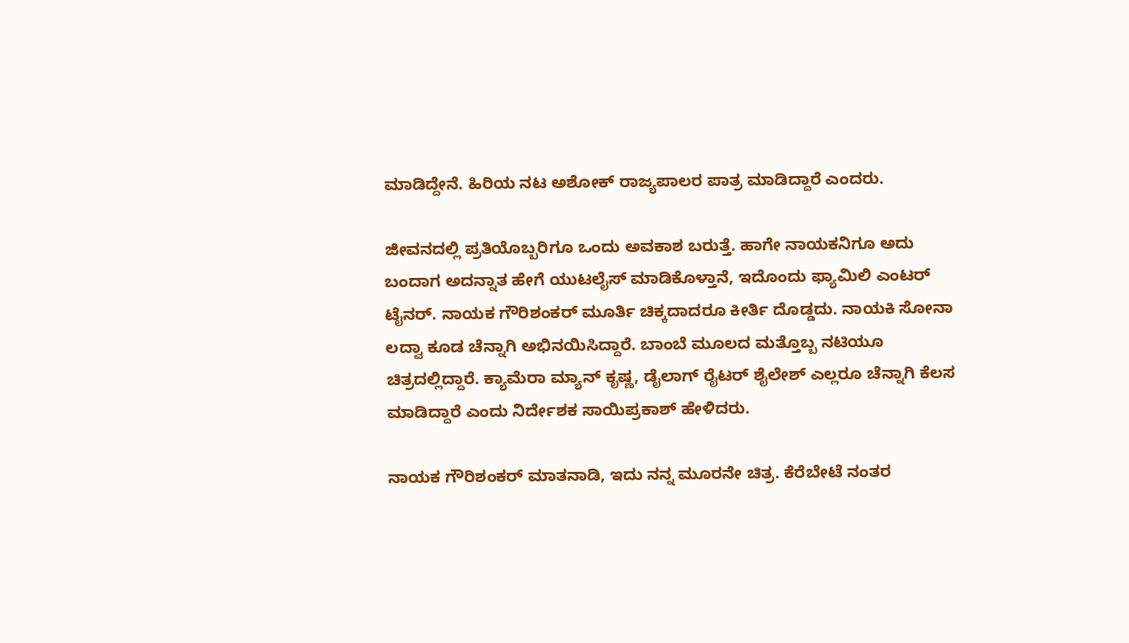ಮಾಡಿದ್ದೇನೆ. ಹಿರಿಯ ನಟ ಅಶೋಕ್ ರಾಜ್ಯಪಾಲರ ಪಾತ್ರ ಮಾಡಿದ್ದಾರೆ ಎಂದರು.

ಜೀವನದಲ್ಲಿ ಪ್ರತಿಯೊಬ್ಬರಿಗೂ ಒಂದು ಅವಕಾಶ ಬರುತ್ತೆ. ಹಾಗೇ ನಾಯಕನಿಗೂ ಅದು ಬಂದಾಗ ಅದನ್ನಾತ‌ ಹೇಗೆ ಯುಟಲೈಸ್ ಮಾಡಿಕೊಳ್ತಾನೆ, ಇದೊಂದು ಫ್ಯಾಮಿಲಿ ಎಂಟರ್ ಟೈನರ್. ನಾಯಕ ಗೌರಿಶಂಕರ್ ಮೂರ್ತಿ ಚಿಕ್ಕದಾದರೂ ಕೀರ್ತಿ ದೊಡ್ಡದು. ನಾಯಕಿ ಸೋನಾ ಲದ್ವಾ ಕೂಡ ಚೆನ್ನಾಗಿ ಅಭಿನಯಿಸಿದ್ದಾರೆ. ಬಾಂಬೆ ಮೂಲದ ಮತ್ತೊಬ್ಬ ನಟಿಯೂ ಚಿತ್ರದಲ್ಲಿದ್ದಾರೆ. ಕ್ಯಾಮೆರಾ ಮ್ಯಾನ್ ಕೃಷ್ಣ, ಡೈಲಾಗ್ ರೈಟರ್ ಶೈಲೇಶ್ ಎಲ್ಲರೂ ಚೆನ್ನಾಗಿ ಕೆಲಸ ಮಾಡಿದ್ದಾರೆ ಎಂದು ನಿರ್ದೇಶಕ ಸಾಯಿಪ್ರಕಾಶ್ ಹೇಳಿದರು.

ನಾಯಕ ಗೌರಿಶಂಕರ್ ಮಾತನಾಡಿ, ಇದು ನನ್ನ ಮೂರನೇ ಚಿತ್ರ. ಕೆರೆಬೇಟೆ ನಂತರ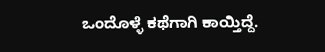ಒಂದೊಳ್ಳೆ ಕಥೆಗಾಗಿ ಕಾಯ್ತಿದ್ದೆ.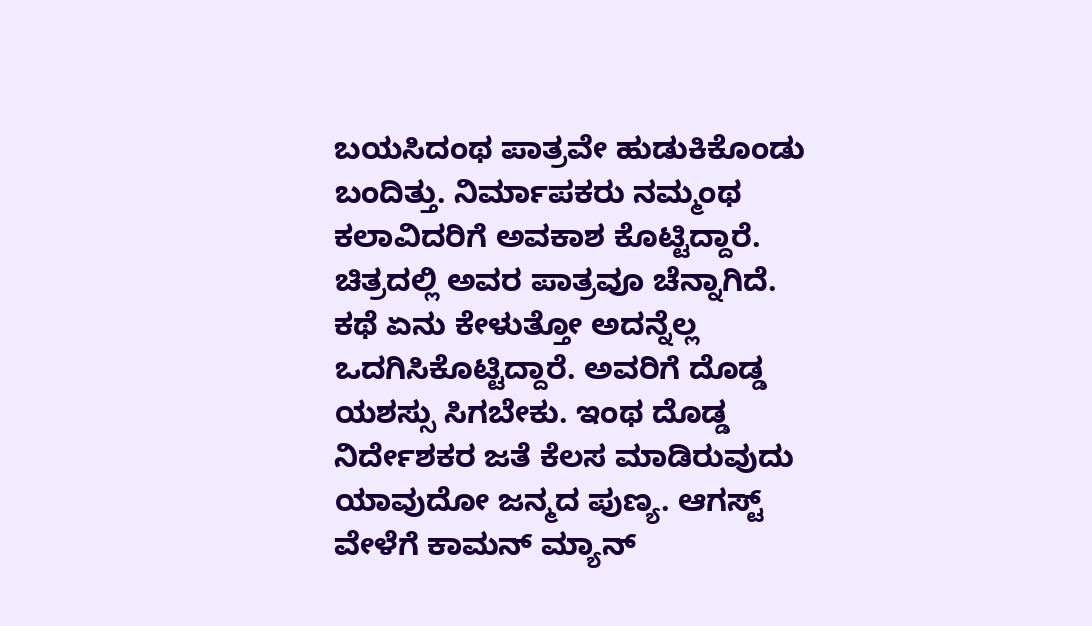ಬಯಸಿದಂಥ ಪಾತ್ರವೇ ಹುಡುಕಿಕೊಂಡು ಬಂದಿತ್ತು. ನಿರ್ಮಾಪಕರು ನಮ್ಮಂಥ ಕಲಾವಿದರಿಗೆ ಅವಕಾಶ ಕೊಟ್ಟಿದ್ದಾರೆ. ಚಿತ್ರದಲ್ಲಿ ಅವರ ಪಾತ್ರವೂ ಚೆನ್ನಾಗಿದೆ. ಕಥೆ ಏನು ಕೇಳುತ್ತೋ ಅದನ್ನೆಲ್ಲ ಒದಗಿಸಿಕೊಟ್ಟಿದ್ದಾರೆ. ಅವರಿಗೆ ದೊಡ್ಡ ಯಶಸ್ಸು ಸಿಗಬೇಕು. ಇಂಥ ದೊಡ್ಡ ನಿರ್ದೇಶಕರ ಜತೆ ಕೆಲಸ ಮಾಡಿರುವುದು ಯಾವುದೋ ಜನ್ಮದ ಪುಣ್ಯ. ಆಗಸ್ಟ್ ವೇಳೆಗೆ ಕಾಮನ್ ಮ್ಯಾನ್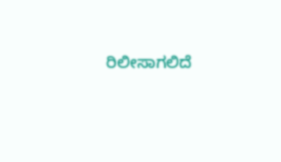ರಿಲೀಸಾಗಲಿದೆ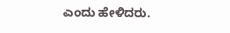ಎಂದು ಹೇಳಿದರು.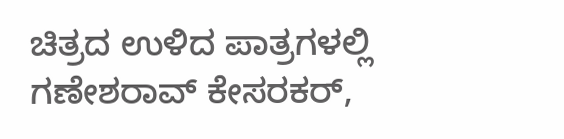ಚಿತ್ರದ ಉಳಿದ ಪಾತ್ರಗಳಲ್ಲಿ ಗಣೇಶರಾವ್ ಕೇಸರಕರ್,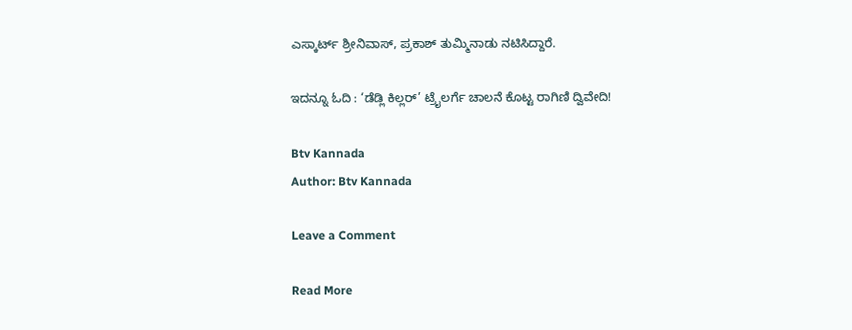ಎಸ್ಕಾರ್ಟ್ ಶ್ರೀನಿವಾಸ್, ಪ್ರಕಾಶ್ ತುಮ್ಮಿನಾಡು ನಟಿಸಿದ್ದಾರೆ.

ಇದನ್ನೂ ಓದಿ : ‘ಡೆಡ್ಲಿ ಕಿಲ್ಲರ್’ ಟ್ರೈಲರ್ಗೆ ಚಾಲನೆ ಕೊಟ್ಟ ರಾಗಿಣಿ ದ್ವಿವೇದಿ!

Btv Kannada
Author: Btv Kannada

Leave a Comment

Read More